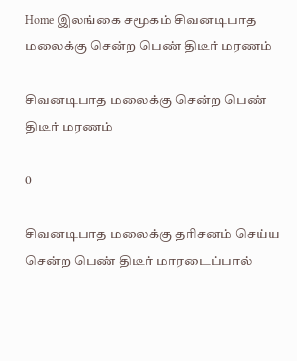Home இலங்கை சமூகம் சிவனடிபாத மலைக்கு சென்ற பெண் திடீர் மரணம்

சிவனடிபாத மலைக்கு சென்ற பெண் திடீர் மரணம்

0

சிவனடிபாத மலைக்கு தரிசனம் செய்ய சென்ற பெண் திடீர் மாரடைப்பால்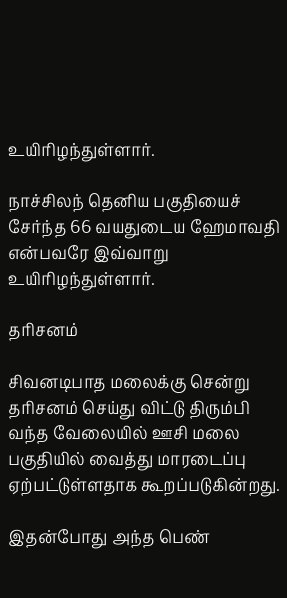உயிரிழந்துள்ளார்.

நாச்சிலந் தெனிய பகுதியைச் சேர்ந்த 66 வயதுடைய ஹேமாவதி என்பவரே இவ்வாறு உயிரிழந்துள்ளார்.

தரிசனம்

சிவனடிபாத மலைக்கு சென்று தரிசனம் செய்து விட்டு திரும்பி வந்த வேலையில் ஊசி மலை பகுதியில் வைத்து மாரடைப்பு ஏற்பட்டுள்ளதாக கூறப்படுகின்றது.

இதன்போது அந்த பெண்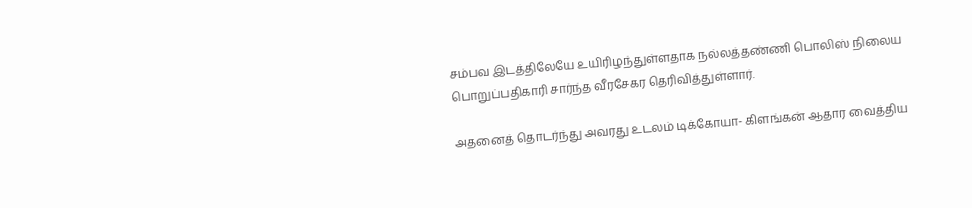சம்பவ இடத்திலேயே உயிரிழந்துள்ளதாக நல்லத்தண்ணி பொலிஸ் நிலைய பொறுப்பதிகாரி சார்ந்த வீரசேகர தெரிவித்துள்ளார்.

அதனைத் தொடர்ந்து அவரது உடலம் டிக்கோயா- கிளங்கன் ஆதார வைத்திய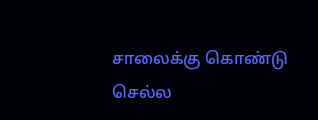சாலைக்கு கொண்டு செல்ல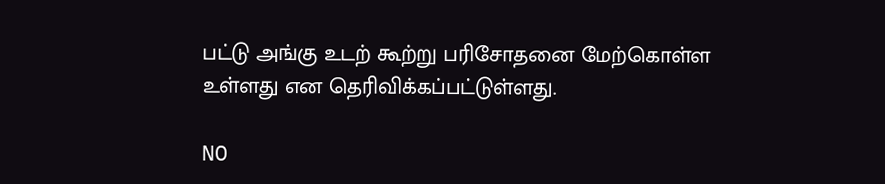பட்டு அங்கு உடற் கூற்று பரிசோதனை மேற்கொள்ள உள்ளது என தெரிவிக்கப்பட்டுள்ளது.

NO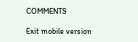COMMENTS

Exit mobile version